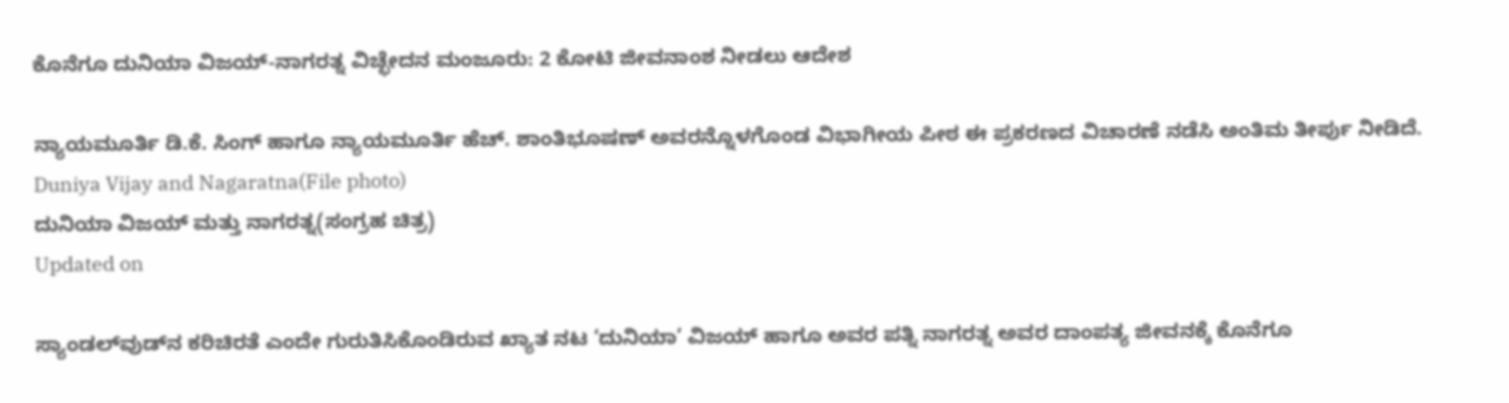ಕೊನೆಗೂ ದುನಿಯಾ ವಿಜಯ್-ನಾಗರತ್ನ ವಿಚ್ಛೇದನ ಮಂಜೂರು: 2 ಕೋಟಿ ಜೀವನಾಂಶ ನೀಡಲು ಆದೇಶ

ನ್ಯಾಯಮೂರ್ತಿ ಡಿ.ಕೆ. ಸಿಂಗ್ ಹಾಗೂ ನ್ಯಾಯಮೂರ್ತಿ ಹೆಚ್. ಶಾಂತಿಭೂಷಣ್ ಅವರನ್ನೊಳಗೊಂಡ ವಿಭಾಗೀಯ ಪೀಠ ಈ ಪ್ರಕರಣದ ವಿಚಾರಣೆ ನಡೆಸಿ ಅಂತಿಮ ತೀರ್ಪು ನೀಡಿದೆ.
Duniya Vijay and Nagaratna(File photo)
ದುನಿಯಾ ವಿಜಯ್ ಮತ್ತು ನಾಗರತ್ನ(ಸಂಗ್ರಹ ಚಿತ್ರ)
Updated on

ಸ್ಯಾಂಡಲ್‌ವುಡ್‌ನ ಕರಿಚಿರತೆ ಎಂದೇ ಗುರುತಿಸಿಕೊಂಡಿರುವ ಖ್ಯಾತ ನಟ ‘ದುನಿಯಾ’ ವಿಜಯ್ ಹಾಗೂ ಅವರ ಪತ್ನಿ ನಾಗರತ್ನ ಅವರ ದಾಂಪತ್ಯ ಜೀವನಕ್ಕೆ ಕೊನೆಗೂ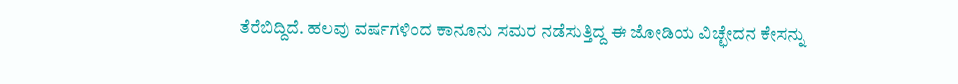ತೆರೆಬಿದ್ದಿದೆ. ಹಲವು ವರ್ಷಗಳಿಂದ ಕಾನೂನು ಸಮರ ನಡೆಸುತ್ತಿದ್ದ ಈ ಜೋಡಿಯ ವಿಚ್ಛೇದನ ಕೇಸನ್ನು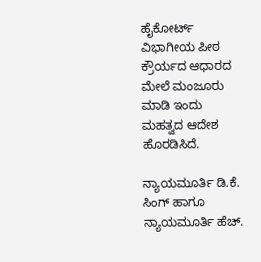ಹೈಕೋರ್ಟ್ ವಿಭಾಗೀಯ ಪೀಠ ಕ್ರೌರ್ಯದ ಆಧಾರದ ಮೇಲೆ ಮಂಜೂರು ಮಾಡಿ ಇಂದು ಮಹತ್ವದ ಆದೇಶ ಹೊರಡಿಸಿದೆ.

ನ್ಯಾಯಮೂರ್ತಿ ಡಿ.ಕೆ. ಸಿಂಗ್ ಹಾಗೂ ನ್ಯಾಯಮೂರ್ತಿ ಹೆಚ್.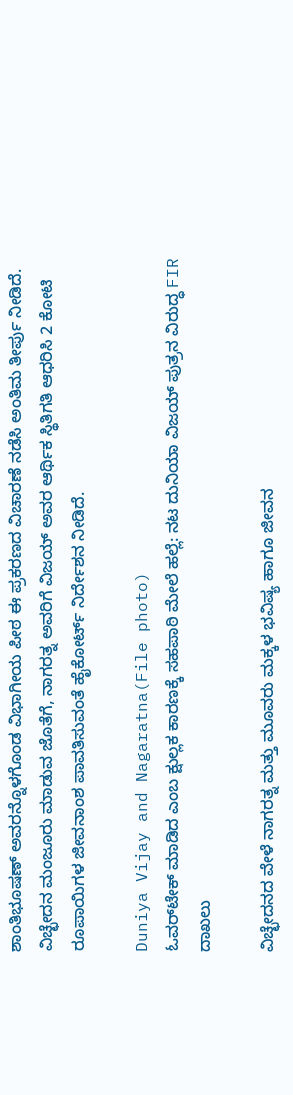ಶಾಂತಿಭೂಷಣ್ ಅವರನ್ನೊಳಗೊಂಡ ವಿಭಾಗೀಯ ಪೀಠ ಈ ಪ್ರಕರಣದ ವಿಚಾರಣೆ ನಡೆಸಿ ಅಂತಿಮ ತೀರ್ಪು ನೀಡಿದೆ. ವಿಚ್ಛೇದನ ಮಂಜೂರು ಮಾಡುವ ಜೊತೆಗೆ, ನಾಗರತ್ನ ಅವರಿಗೆ ವಿಜಯ್ ಅವರ ಆರ್ಥಿಕ ಸ್ಥಿತಿಗತಿ ಆಧರಿಸಿ 2 ಕೋಟಿ ರೂಪಾಯಿಗಳ ಜೀವನಾಂಶ ಪಾವತಿಸುವಂತೆ ಹೈಕೋರ್ಟ್ ನಿರ್ದೇಶನ ನೀಡಿದೆ.

Duniya Vijay and Nagaratna(File photo)
ಓವರ್‌ಟೇಕ್ ಮಾಡಿದ ಎಂಬ ಕ್ಷುಲ್ಲಕ ಕಾರಣಕ್ಕೆ ಸಹಪಾಠಿ ಮೇಲೆ ಹಲ್ಲೆ: ನಟ ದುನಿಯಾ ವಿಜಯ್ ಪುತ್ರನ ವಿರುದ್ಧ FIR ದಾಖಲು

ವಿಚ್ಛೇದನದ ವೇಳೆ ನಾಗರತ್ನ ಮತ್ತು ಮೂವರು ಮಕ್ಕಳ ಭವಿಷ್ಯ ಹಾಗೂ ಜೀವನ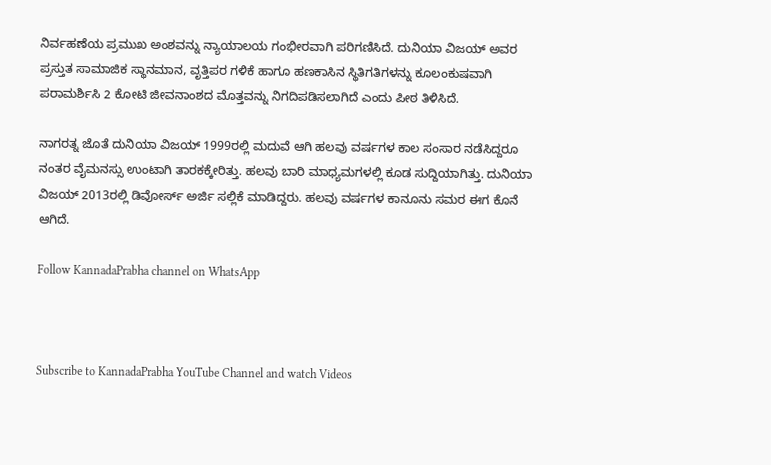ನಿರ್ವಹಣೆಯ ಪ್ರಮುಖ ಅಂಶವನ್ನು ನ್ಯಾಯಾಲಯ ಗಂಭೀರವಾಗಿ ಪರಿಗಣಿಸಿದೆ. ದುನಿಯಾ ವಿಜಯ್ ಅವರ ಪ್ರಸ್ತುತ ಸಾಮಾಜಿಕ ಸ್ಥಾನಮಾನ, ವೃತ್ತಿಪರ ಗಳಿಕೆ ಹಾಗೂ ಹಣಕಾಸಿನ ಸ್ಥಿತಿಗತಿಗಳನ್ನು ಕೂಲಂಕುಷವಾಗಿ ಪರಾಮರ್ಶಿಸಿ 2 ಕೋಟಿ ಜೀವನಾಂಶದ ಮೊತ್ತವನ್ನು ನಿಗದಿಪಡಿಸಲಾಗಿದೆ ಎಂದು ಪೀಠ ತಿಳಿಸಿದೆ.

ನಾಗರತ್ನ ಜೊತೆ ದುನಿಯಾ ವಿಜಯ್ 1999ರಲ್ಲಿ ಮದುವೆ ಆಗಿ ಹಲವು ವರ್ಷಗಳ ಕಾಲ ಸಂಸಾರ ನಡೆಸಿದ್ದರೂ ನಂತರ ವೈಮನಸ್ಸು ಉಂಟಾಗಿ ತಾರಕಕ್ಕೇರಿತ್ತು. ಹಲವು ಬಾರಿ ಮಾಧ್ಯಮಗಳಲ್ಲಿ ಕೂಡ ಸುದ್ದಿಯಾಗಿತ್ತು. ದುನಿಯಾ ವಿಜಯ್ 2013ರಲ್ಲಿ ಡಿವೋರ್ಸ್ ಅರ್ಜಿ ಸಲ್ಲಿಕೆ ಮಾಡಿದ್ದರು. ಹಲವು ವರ್ಷಗಳ ಕಾನೂನು ಸಮರ ಈಗ ಕೊನೆ ಆಗಿದೆ.

Follow KannadaPrabha channel on WhatsApp



Subscribe to KannadaPrabha YouTube Channel and watch Videos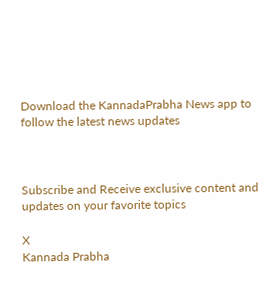Download the KannadaPrabha News app to follow the latest news updates



Subscribe and Receive exclusive content and updates on your favorite topics

X
Kannada Prabha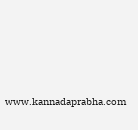www.kannadaprabha.com